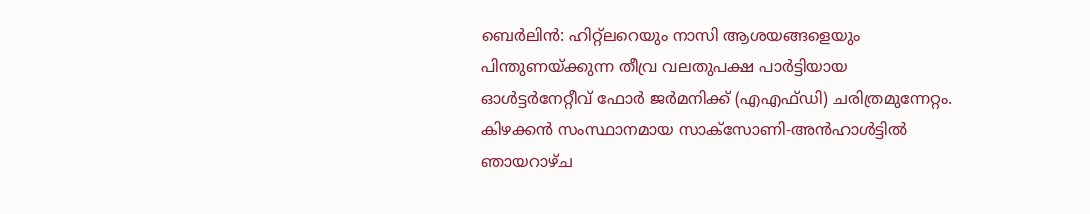ബെർലിൻ: ഹിറ്റ്ലറെയും നാസി ആശയങ്ങളെയും പിന്തുണയ്ക്കുന്ന തീവ്ര വലതുപക്ഷ പാർട്ടിയായ ഓൾട്ടർനേറ്റീവ് ഫോർ ജർമനിക്ക് (എഎഫ്ഡി) ചരിത്രമുന്നേറ്റം.
കിഴക്കൻ സംസ്ഥാനമായ സാക്സോണി-അൻഹാൾട്ടിൽ ഞായറാഴ്ച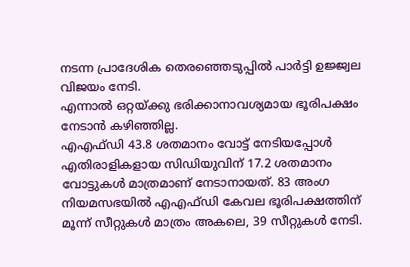നടന്ന പ്രാദേശിക തെരഞ്ഞെടുപ്പിൽ പാർട്ടി ഉജ്ജ്വല വിജയം നേടി.
എന്നാൽ ഒറ്റയ്ക്കു ഭരിക്കാനാവശ്യമായ ഭൂരിപക്ഷം നേടാൻ കഴിഞ്ഞില്ല.
എഎഫ്ഡി 43.8 ശതമാനം വോട്ട് നേടിയപ്പോൾ എതിരാളികളായ സിഡിയുവിന് 17.2 ശതമാനം വോട്ടുകൾ മാത്രമാണ് നേടാനായത്. 83 അംഗ നിയമസഭയിൽ എഎഫ്ഡി കേവല ഭൂരിപക്ഷത്തിന് മൂന്ന് സീറ്റുകൾ മാത്രം അകലെ, 39 സീറ്റുകൾ നേടി.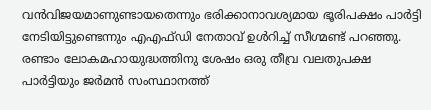വൻവിജയമാണുണ്ടായതെന്നും ഭരിക്കാനാവശ്യമായ ഭൂരിപക്ഷം പാർട്ടി നേടിയിട്ടുണ്ടെന്നും എഎഫ്ഡി നേതാവ് ഉൾറിച്ച് സീഗ്മണ്ട് പറഞ്ഞു.
രണ്ടാം ലോകമഹായുദ്ധത്തിനു ശേഷം ഒരു തീവ്ര വലതുപക്ഷ പാർട്ടിയും ജർമൻ സംസ്ഥാനത്ത്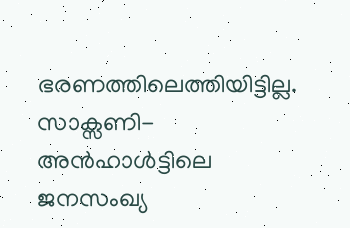ഭരണത്തിലെത്തിയിട്ടില്ല. സാക്സണി-അൻഹാൾട്ടിലെ ജനസംഖ്യ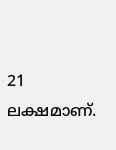21 ലക്ഷമാണ്.